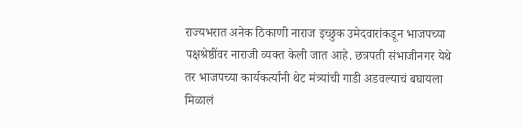राज्यभरात अनेक ठिकाणी नाराज इच्छुक उमेदवारांकडून भाजपच्या पक्षश्रेष्ठींवर नाराजी व्यक्त केली जात आहे. छत्रपती संभाजीनगर येथे तर भाजपच्या कार्यकर्त्यांनी थेट मंत्र्यांची गाडी अडवल्याचं बघायला मिळालं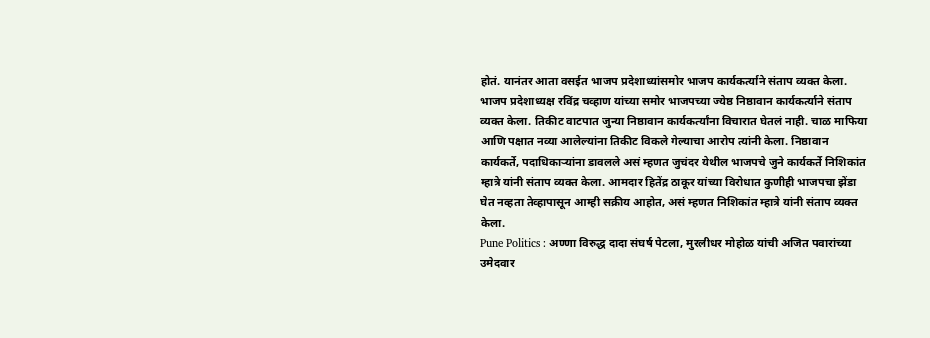होतं. यानंतर आता वसईत भाजप प्रदेशाध्यांसमोर भाजप कार्यकर्त्याने संताप व्यक्त केला.
भाजप प्रदेशाध्यक्ष रविंद्र चव्हाण यांच्या समोर भाजपच्या ज्येष्ठ निष्ठावान कार्यकर्त्याने संताप व्यक्त केला. तिकीट वाटपात जुन्या निष्ठावान कार्यकर्त्यांना विचारात घेतलं नाही. चाळ माफिया आणि पक्षात नव्या आलेल्यांना तिकीट विकले गेल्याचा आरोप त्यांनी केला. निष्ठावान कार्यकर्ते, पदाधिकाऱ्यांना डावलले असं म्हणत जुचंदर येथील भाजपचे जुने कार्यकर्ते निशिकांत म्हात्रे यांनी संताप व्यक्त केला. आमदार हितेंद्र ठाकूर यांच्या विरोधात कुणीही भाजपचा झेंडा घेत नव्हता तेव्हापासून आम्ही सक्रीय आहोत, असं म्हणत निशिकांत म्हात्रे यांनी संताप व्यक्त केला.
Pune Politics : अण्णा विरुद्ध दादा संघर्ष पेटला, मुरलीधर मोहोळ यांची अजित पवारांच्या उमेदवार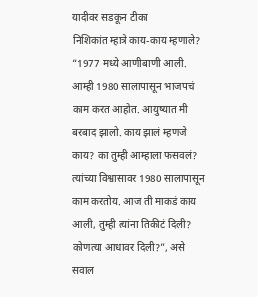यादीवर सडकून टीका
निशिकांत म्हात्रे काय-काय म्हणाले?
“1977 मध्ये आणीबाणी आली. आम्ही 1980 सालापासून भाजपचं काम करत आहोत. आयुष्यात मी बरबाद झालो. काय झालं म्हणजे काय? का तुम्ही आम्हाला फसवलं? त्यांच्या विश्वासावर 1980 सालापासून काम करतोय. आज ती माकडं काय आली, तुम्ही त्यांना तिकीटं दिली? कोणत्या आधावर दिली?”, असे सवाल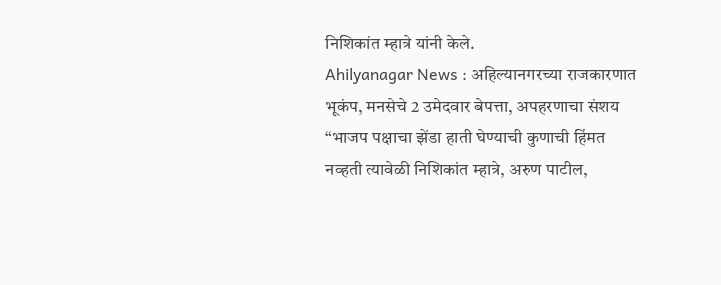निशिकांत म्हात्रे यांनी केले.
Ahilyanagar News : अहिल्यानगरच्या राजकारणात भूकंप, मनसेचे 2 उमेदवार बेपत्ता, अपहरणाचा संशय
“भाजप पक्षाचा झेंडा हाती घेण्याची कुणाची हिंमत नव्हती त्यावेळी निशिकांत म्हात्रे, अरुण पाटील,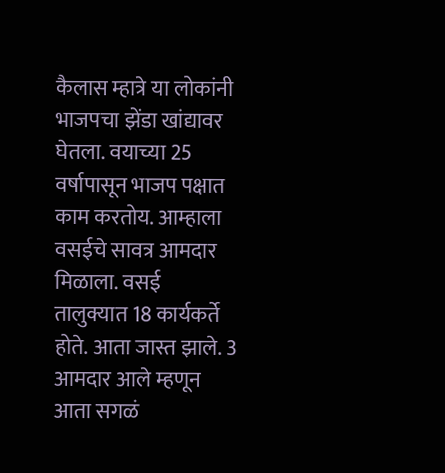कैलास म्हात्रे या लोकांनी भाजपचा झेंडा खांद्यावर घेतला. वयाच्या 25 वर्षापासून भाजप पक्षात काम करतोय. आम्हाला वसईचे सावत्र आमदार मिळाला. वसई तालुक्यात 18 कार्यकर्ते होते. आता जास्त झाले. 3 आमदार आले म्हणून आता सगळं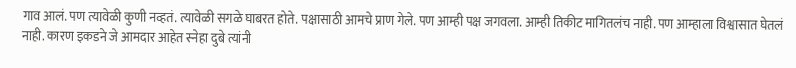गाव आलं. पण त्यावेळी कुणी नव्हतं. त्यावेळी सगळे घाबरत होते. पक्षासाठी आमचे प्राण गेले. पण आम्ही पक्ष जगवला. आम्ही तिकीट मागितलंच नाही. पण आम्हाला विश्वासात घेतलं नाही. कारण इकडने जे आमदार आहेत स्नेहा दुबे त्यांनी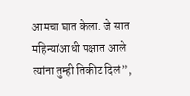आमचा घात केला. जे सात महिन्यांआधी पक्षात आले त्यांना तुम्ही तिकीट दिलं”,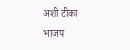अशी टीका भाजप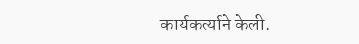कार्यकर्त्याने केली.